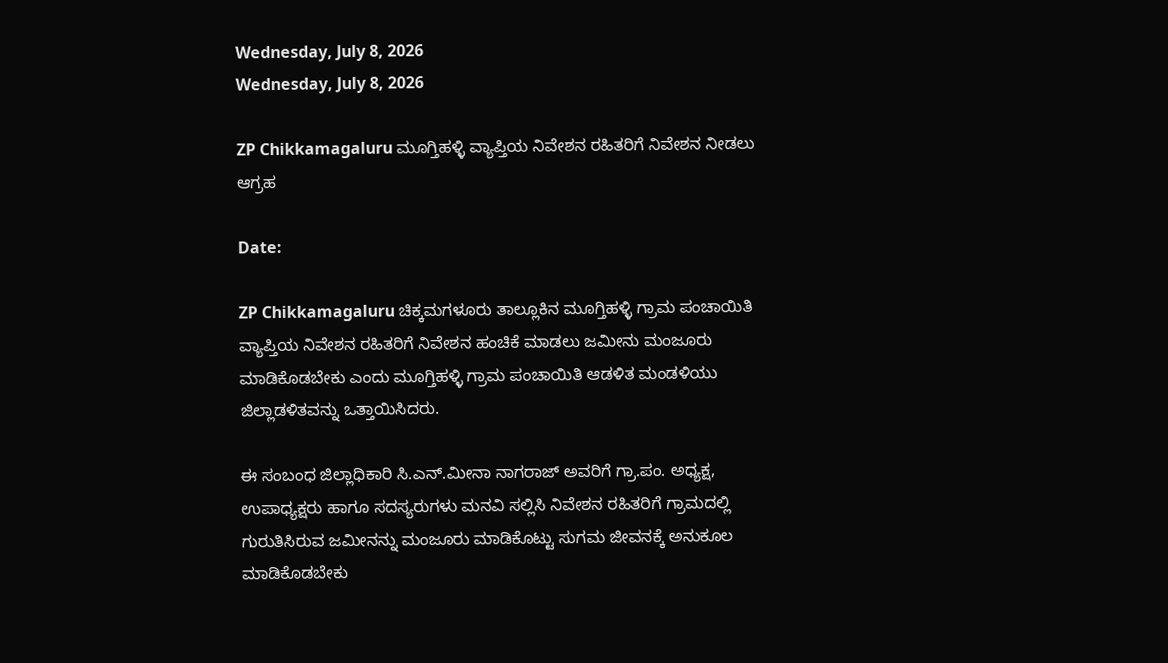Wednesday, July 8, 2026
Wednesday, July 8, 2026

ZP Chikkamagaluru ಮೂಗ್ತಿಹಳ್ಳಿ ವ್ಯಾಪ್ತಿಯ ನಿವೇಶನ ರಹಿತರಿಗೆ ನಿವೇಶ‌ನ ನೀಡಲು ಆಗ್ರಹ

Date:

ZP Chikkamagaluru ಚಿಕ್ಕಮಗಳೂರು ತಾಲ್ಲೂಕಿನ ಮೂಗ್ತಿಹಳ್ಳಿ ಗ್ರಾಮ ಪಂಚಾಯಿತಿ ವ್ಯಾಪ್ತಿಯ ನಿವೇಶನ ರಹಿತರಿಗೆ ನಿವೇಶನ ಹಂಚಿಕೆ ಮಾಡಲು ಜಮೀನು ಮಂಜೂರು ಮಾಡಿಕೊಡಬೇಕು ಎಂದು ಮೂಗ್ತಿಹಳ್ಳಿ ಗ್ರಾಮ ಪಂಚಾಯಿತಿ ಆಡಳಿತ ಮಂಡಳಿಯು ಜಿಲ್ಲಾಡಳಿತವನ್ನು ಒತ್ತಾಯಿಸಿದರು.

ಈ ಸಂಬಂಧ ಜಿಲ್ಲಾಧಿಕಾರಿ ಸಿ.ಎನ್.ಮೀನಾ ನಾಗರಾಜ್ ಅವರಿಗೆ ಗ್ರಾ.ಪಂ. ಅಧ್ಯಕ್ಷ, ಉಪಾಧ್ಯಕ್ಷರು ಹಾಗೂ ಸದಸ್ಯರುಗಳು ಮನವಿ ಸಲ್ಲಿಸಿ ನಿವೇಶನ ರಹಿತರಿಗೆ ಗ್ರಾಮದಲ್ಲಿ ಗುರುತಿಸಿರುವ ಜಮೀನನ್ನು ಮಂಜೂರು ಮಾಡಿಕೊಟ್ಟು ಸುಗಮ ಜೀವನಕ್ಕೆ ಅನುಕೂಲ ಮಾಡಿಕೊಡಬೇಕು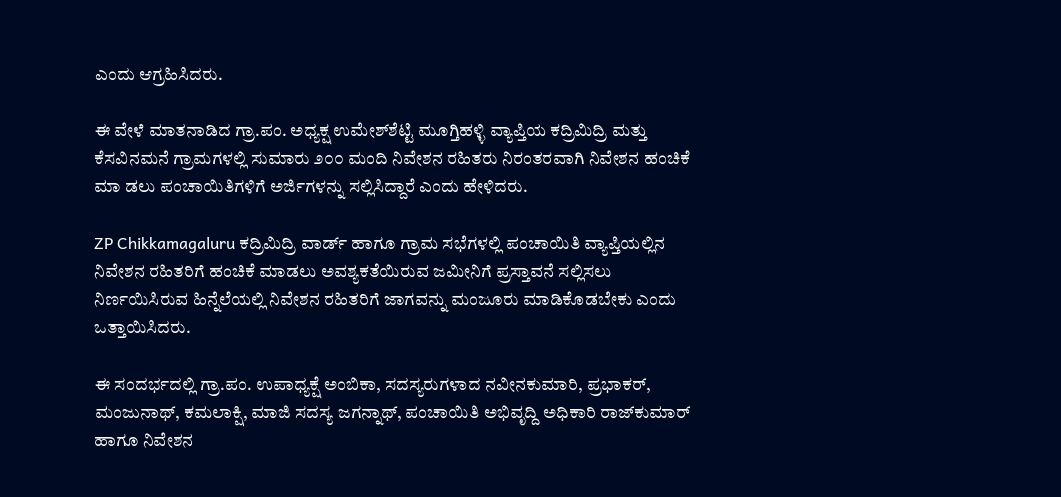ಎಂದು ಆಗ್ರಹಿಸಿದರು.

ಈ ವೇಳೆ ಮಾತನಾಡಿದ ಗ್ರಾ.ಪಂ. ಅಧ್ಯಕ್ಷ ಉಮೇಶ್‌ಶೆಟ್ಟಿ ಮೂಗ್ತಿಹಳ್ಳಿ ವ್ಯಾಪ್ತಿಯ ಕದ್ರಿಮಿದ್ರಿ ಮತ್ತು ಕೆಸವಿನಮನೆ ಗ್ರಾಮಗಳಲ್ಲಿ ಸುಮಾರು ೨೦೦ ಮಂದಿ ನಿವೇಶನ ರಹಿತರು ನಿರಂತರವಾಗಿ ನಿವೇಶನ ಹಂಚಿಕೆ ಮಾ ಡಲು ಪಂಚಾಯಿತಿಗಳಿಗೆ ಅರ್ಜಿಗಳನ್ನು ಸಲ್ಲಿಸಿದ್ದಾರೆ ಎಂದು ಹೇಳಿದರು.

ZP Chikkamagaluru ಕದ್ರಿಮಿದ್ರಿ ವಾರ್ಡ್ ಹಾಗೂ ಗ್ರಾಮ ಸಭೆಗಳಲ್ಲಿ ಪಂಚಾಯಿತಿ ವ್ಯಾಪ್ತಿಯಲ್ಲಿನ ನಿವೇಶನ ರಹಿತರಿಗೆ ಹಂಚಿಕೆ ಮಾಡಲು ಅವಶ್ಯಕತೆಯಿರುವ ಜಮೀನಿಗೆ ಪ್ರಸ್ತಾವನೆ ಸಲ್ಲಿಸಲು ನಿರ್ಣಯಿಸಿರುವ ಹಿನ್ನೆಲೆಯಲ್ಲಿ ನಿವೇಶನ ರಹಿತರಿಗೆ ಜಾಗವನ್ನು ಮಂಜೂರು ಮಾಡಿಕೊಡಬೇಕು ಎಂದು ಒತ್ತಾಯಿಸಿದರು.

ಈ ಸಂದರ್ಭದಲ್ಲಿ ಗ್ರಾ.ಪಂ. ಉಪಾಧ್ಯಕ್ಷೆ ಅಂಬಿಕಾ, ಸದಸ್ಯರುಗಳಾದ ನವೀನಕುಮಾರಿ, ಪ್ರಭಾಕರ್, ಮಂಜುನಾಥ್, ಕಮಲಾಕ್ಷಿ, ಮಾಜಿ ಸದಸ್ಯ ಜಗನ್ನಾಥ್, ಪಂಚಾಯಿತಿ ಅಭಿವೃದ್ದಿ ಅಧಿಕಾರಿ ರಾಜ್‌ಕುಮಾರ್ ಹಾಗೂ ನಿವೇಶನ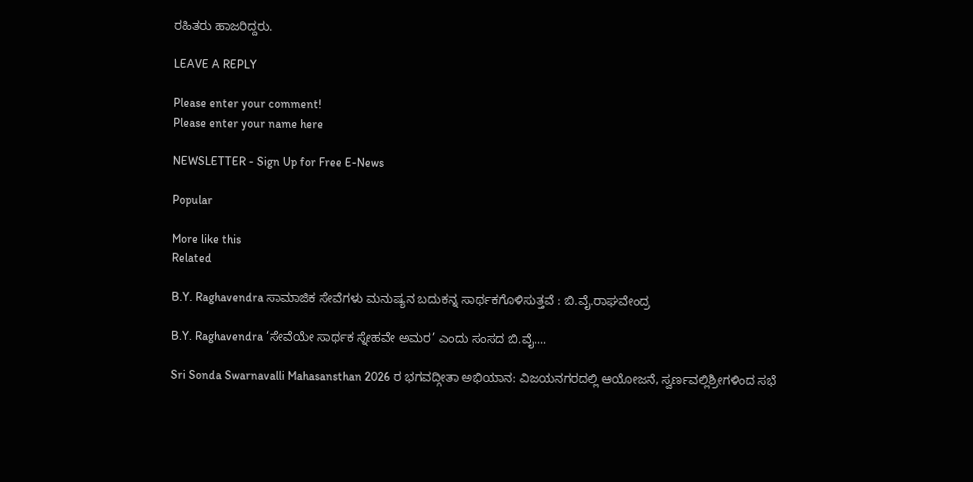ರಹಿತರು ಹಾಜರಿದ್ದರು.

LEAVE A REPLY

Please enter your comment!
Please enter your name here

NEWSLETTER - Sign Up for Free E-News

Popular

More like this
Related

B.Y. Raghavendra ಸಾಮಾಜಿಕ ಸೇವೆಗಳು ಮನುಷ್ಯನ ಬದುಕನ್ನ ಸಾರ್ಥಕಗೊಳಿಸುತ್ತವೆ : ಬಿ.ವೈ.ರಾಘವೇಂದ್ರ

B.Y. Raghavendra ‘ಸೇವೆಯೇ ಸಾರ್ಥಕ ಸ್ನೇಹವೇ ಅಮರ’ ಎಂದು ಸಂಸದ ಬಿ.ವೈ....

Sri Sonda Swarnavalli Mahasansthan 2026 ರ ಭಗವದ್ಗೀತಾ ಅಭಿಯಾನ: ವಿಜಯನಗರದಲ್ಲಿ ಆಯೋಜನೆ, ಸ್ವರ್ಣವಲ್ಲಿಶ್ರೀಗಳಿಂದ ಸಭೆ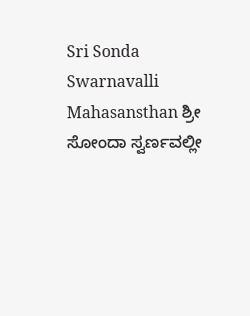Sri Sonda Swarnavalli Mahasansthan ಶ್ರೀ ಸೋಂದಾ ಸ್ವರ್ಣವಲ್ಲೀ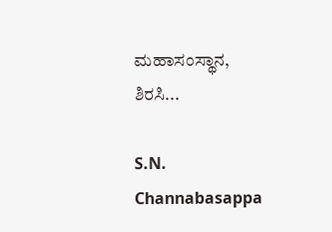ಮಹಾಸಂಸ್ಥಾನ, ಶಿರಸಿ...

S.N. Channabasappa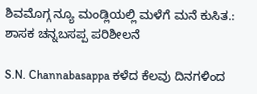ಶಿವಮೊಗ್ಗ ನ್ಯೂ ಮಂಡ್ಲಿಯಲ್ಲಿ ಮಳೆಗೆ ಮನೆ ಕುಸಿತ.: ಶಾಸಕ ಚನ್ನಬಸಪ್ಪ ಪರಿಶೀಲನೆ

S.N. Channabasappa ಕಳೆದ ಕೆಲವು ದಿನಗಳಿಂದ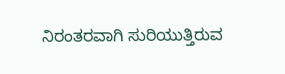ನಿರಂತರವಾಗಿ ಸುರಿಯುತ್ತಿರುವ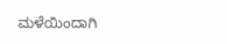ಮಳೆಯಿಂದಾಗಿ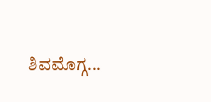ಶಿವಮೊಗ್ಗ...